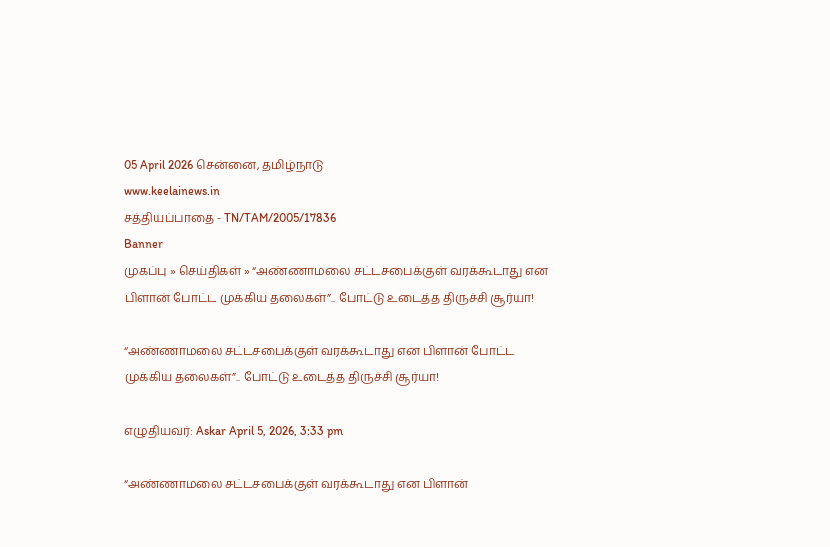05 April 2026 சென்னை, தமிழ்நாடு
www.keelainews.in
சத்தியப்பாதை - TN/TAM/2005/17836
Banner
முகப்பு » செய்திகள் » “அண்ணாமலை சட்டசபைக்குள் வரக்கூடாது என பிளான் போட்ட முக்கிய தலைகள்”.. போட்டு உடைத்த திருச்சி சூர்யா!

“அண்ணாமலை சட்டசபைக்குள் வரக்கூடாது என பிளான் போட்ட முக்கிய தலைகள்”.. போட்டு உடைத்த திருச்சி சூர்யா!

எழுதியவர்: Askar April 5, 2026, 3:33 pm

“அண்ணாமலை சட்டசபைக்குள் வரக்கூடாது என பிளான்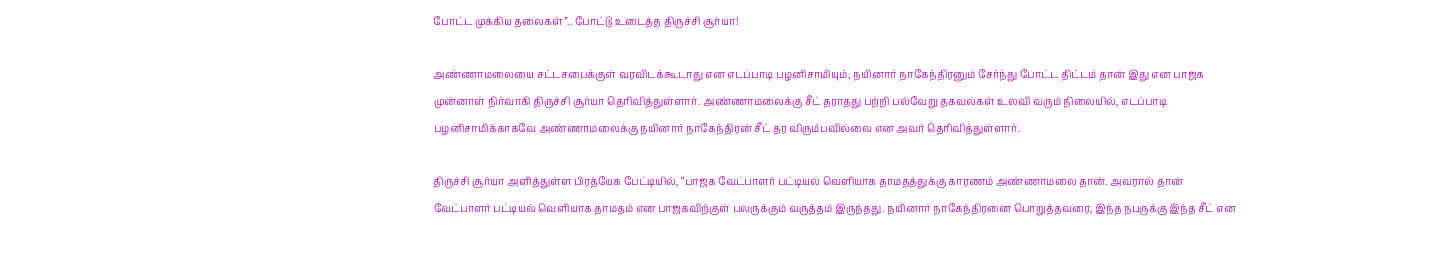போட்ட முக்கிய தலைகள்”.. போட்டு உடைத்த திருச்சி சூர்யா!

அண்ணாமலையை சட்டசபைக்குள் வரவிடக்கூடாது என எடப்பாடி பழனிசாமியும், நயினார் நாகேந்திரனும் சேர்ந்து போட்ட திட்டம் தான் இது என பாஜக முன்னாள் நிர்வாகி திருச்சி சூர்யா தெரிவித்துள்ளார். அண்ணாமலைக்கு சீட் தராதது பற்றி பல்வேறு தகவல்கள் உலவி வரும் நிலையில், எடப்பாடி பழனிசாமிக்காகவே அண்ணாமலைக்கு நயினார் நாகேந்திரன் சீட் தர விரும்பவில்லை என அவர் தெரிவித்துள்ளார்.

திருச்சி சூர்யா அளித்துள்ள பிரத்யேக பேட்டியில், “பாஜக வேட்பாளர் பட்டியல் வெளியாக தாமதத்துக்கு காரணம் அண்ணாமலை தான். அவரால் தான் வேட்பாளர் பட்டியல் வெளியாக தாமதம் என பாஜகவிற்குள் பலருக்கும் வருத்தம் இருந்தது. நயினார் நாகேந்திரனை பொறுத்தவரை, இந்த நபருக்கு இந்த சீட் என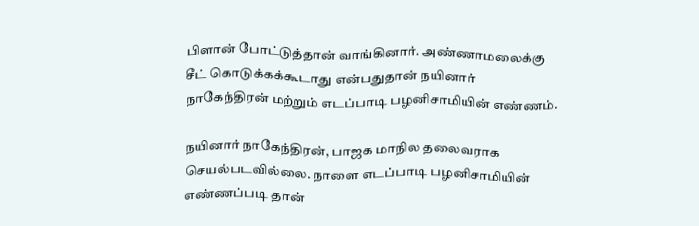பிளான் போட்டுத்தான் வாங்கினார். அண்ணாமலைக்கு சீட் கொடுக்கக்கூடாது என்பதுதான் நயினார் நாகேந்திரன் மற்றும் எடப்பாடி பழனிசாமியின் எண்ணம்.

நயினார் நாகேந்திரன், பாஜக மாநில தலைவராக செயல்படவில்லை. நாளை எடப்பாடி பழனிசாமியின் எண்ணப்படி தான்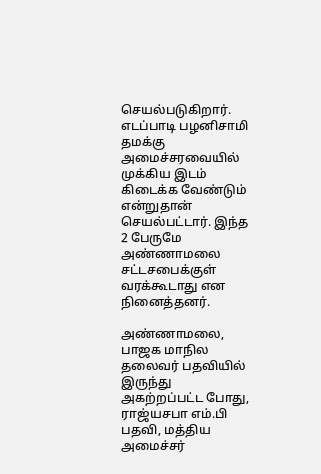செயல்படுகிறார். எடப்பாடி பழனிசாமி தமக்கு அமைச்சரவையில் முக்கிய இடம் கிடைக்க வேண்டும் என்றுதான் செயல்பட்டார். இந்த 2 பேருமே அண்ணாமலை சட்டசபைக்குள் வரக்கூடாது என நினைத்தனர்.

அண்ணாமலை, பாஜக மாநில தலைவர் பதவியில் இருந்து அகற்றப்பட்ட போது, ராஜ்யசபா எம்.பி பதவி, மத்திய அமைச்சர்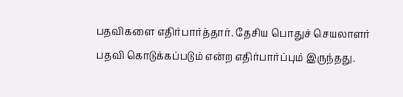பதவிகளை எதிர்பார்த்தார். தேசிய பொதுச் செயலாளர் பதவி கொடுக்கப்படும் என்ற எதிர்பார்ப்பும் இருந்தது.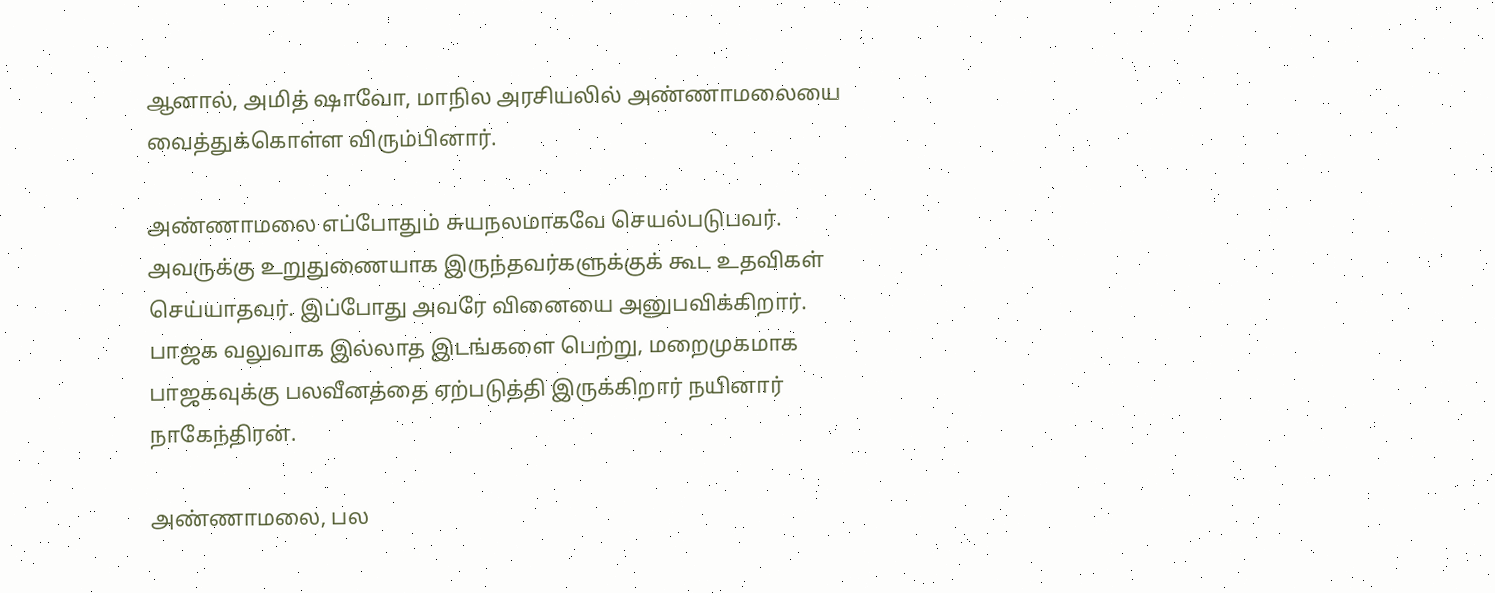ஆனால், அமித் ஷாவோ, மாநில அரசியலில் அண்ணாமலையை வைத்துக்கொள்ள விரும்பினார்.

அண்ணாமலை எப்போதும் சுயநலமாகவே செயல்படுபவர். அவருக்கு உறுதுணையாக இருந்தவர்களுக்குக் கூட உதவிகள் செய்யாதவர். இப்போது அவரே வினையை அனுபவிக்கிறார். பாஜக வலுவாக இல்லாத இடங்களை பெற்று, மறைமுகமாக பாஜகவுக்கு பலவீனத்தை ஏற்படுத்தி இருக்கிறார் நயினார் நாகேந்திரன்.

அண்ணாமலை, பல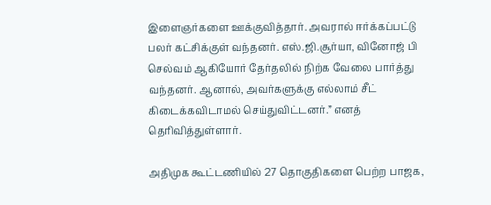இளைஞர்களை ஊக்குவித்தார். அவரால் ஈர்க்கப்பட்டு பலர் கட்சிக்குள் வந்தனர். எஸ்.ஜி.சூர்யா, வினோஜ் பி செல்வம் ஆகியோர் தேர்தலில் நிற்க வேலை பார்த்து வந்தனர். ஆனால், அவர்களுக்கு எல்லாம் சீட் கிடைக்கவிடாமல் செய்துவிட்டனர்.” எனத் தெரிவித்துள்ளார்.

அதிமுக கூட்டணியில் 27 தொகுதிகளை பெற்ற பாஜக,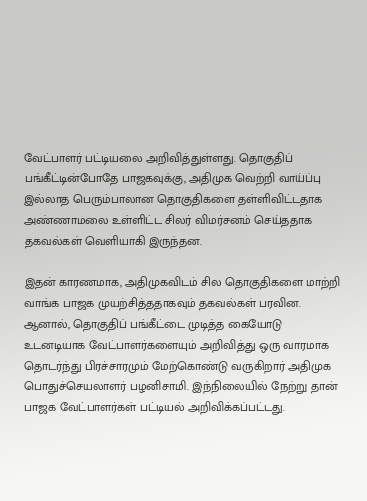வேட்பாளர் பட்டியலை அறிவித்துள்ளது. தொகுதிப் பங்கீட்டின்போதே பாஜகவுக்கு, அதிமுக வெற்றி வாய்ப்பு இல்லாத பெரும்பாலான தொகுதிகளை தள்ளிவிட்டதாக அண்ணாமலை உள்ளிட்ட சிலர் விமர்சனம் செய்ததாக தகவல்கள் வெளியாகி இருந்தன.

இதன் காரணமாக, அதிமுகவிடம் சில தொகுதிகளை மாற்றி வாங்க பாஜக முயற்சித்ததாகவும் தகவல்கள் பரவின. ஆனால், தொகுதிப் பங்கீட்டை முடித்த கையோடு உடனடியாக வேட்பாளர்களையும் அறிவித்து ஒரு வாரமாக தொடர்ந்து பிரச்சாரமும் மேற்கொண்டு வருகிறார் அதிமுக பொதுச்செயலாளர் பழனிசாமி. இந்நிலையில் நேற்று தான் பாஜக வேட்பாளர்கள் பட்டியல் அறிவிக்கப்பட்டது.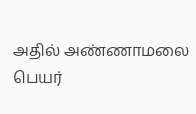அதில் அண்ணாமலை பெயர்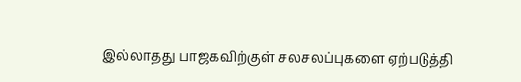இல்லாதது பாஜகவிற்குள் சலசலப்புகளை ஏற்படுத்தி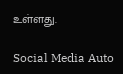உள்ளது.

Social Media Auto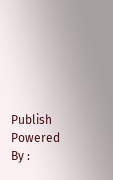Publish Powered By :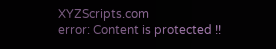XYZScripts.com
error: Content is protected !!